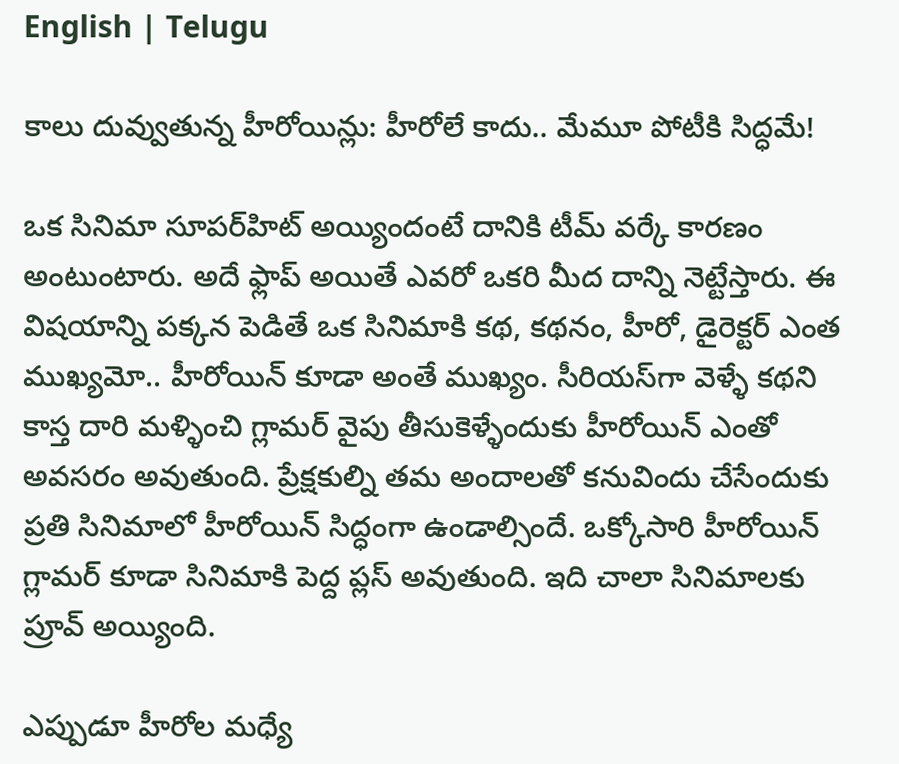English | Telugu

కాలు దువ్వుతున్న హీరోయిన్లు: హీరోలే కాదు.. మేమూ పోటీకి సిద్ధమే!

ఒక సినిమా సూపర్‌హిట్‌ అయ్యిందంటే దానికి టీమ్‌ వర్కే కారణం అంటుంటారు. అదే ఫ్లాప్‌ అయితే ఎవరో ఒకరి మీద దాన్ని నెట్టేస్తారు. ఈ విషయాన్ని పక్కన పెడితే ఒక సినిమాకి కథ, కథనం, హీరో, డైరెక్టర్‌ ఎంత ముఖ్యమో.. హీరోయిన్‌ కూడా అంతే ముఖ్యం. సీరియస్‌గా వెళ్ళే కథని కాస్త దారి మళ్ళించి గ్లామర్‌ వైపు తీసుకెళ్ళేందుకు హీరోయిన్‌ ఎంతో అవసరం అవుతుంది. ప్రేక్షకుల్ని తమ అందాలతో కనువిందు చేసేందుకు ప్రతి సినిమాలో హీరోయిన్‌ సిద్ధంగా ఉండాల్సిందే. ఒక్కోసారి హీరోయిన్‌ గ్లామర్‌ కూడా సినిమాకి పెద్ద ప్లస్‌ అవుతుంది. ఇది చాలా సినిమాలకు ప్రూవ్‌ అయ్యింది.

ఎప్పుడూ హీరోల మధ్యే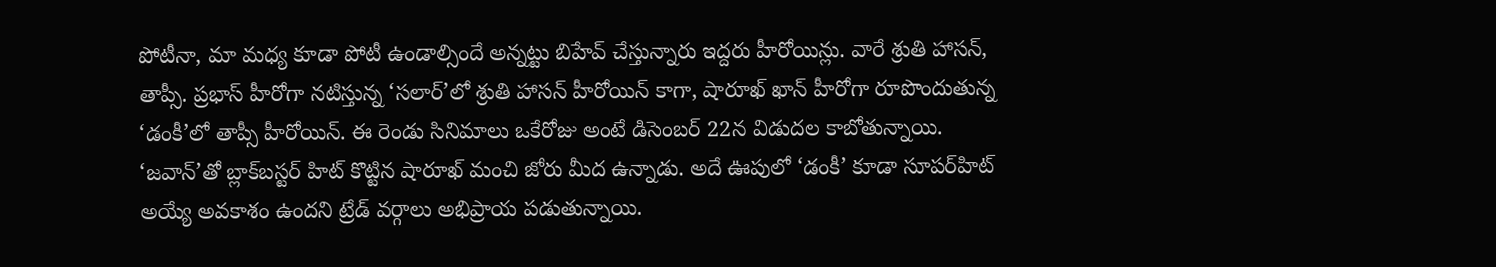పోటీనా, మా మధ్య కూడా పోటీ ఉండాల్సిందే అన్నట్టు బిహేవ్‌ చేస్తున్నారు ఇద్దరు హీరోయిన్లు. వారే శ్రుతి హాసన్‌, తాప్సీ. ప్రభాస్‌ హీరోగా నటిస్తున్న ‘సలార్‌’లో శ్రుతి హాసన్‌ హీరోయిన్‌ కాగా, షారూఖ్‌ ఖాన్‌ హీరోగా రూపొందుతున్న ‘డంకీ’లో తాప్సీ హీరోయిన్‌. ఈ రెండు సినిమాలు ఒకేరోజు అంటే డిసెంబర్‌ 22న విడుదల కాబోతున్నాయి. ‘జవాన్‌’తో బ్లాక్‌బస్టర్‌ హిట్‌ కొట్టిన షారూఖ్‌ మంచి జోరు మీద ఉన్నాడు. అదే ఊపులో ‘డంకీ’ కూడా సూపర్‌హిట్‌ అయ్యే అవకాశం ఉందని ట్రేడ్‌ వర్గాలు అభిప్రాయ పడుతున్నాయి.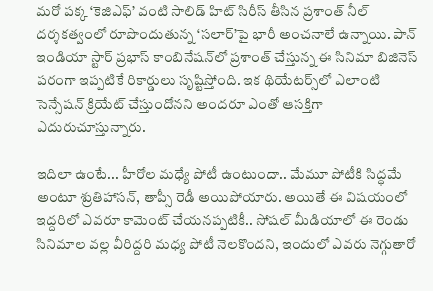మరో పక్క ‘కెజిఎఫ్‌’ వంటి సాలిడ్‌ హిట్‌ సిరీస్‌ తీసిన ప్రశాంత్‌ నీల్‌ దర్శకత్వంలో రూపొందుతున్న ‘సలార్‌’పై భారీ అంచనాలే ఉన్నాయి. పాన్‌ ఇండియా స్టార్‌ ప్రభాస్‌ కాంబినేషన్‌లో ప్రశాంత్‌ చేస్తున్న ఈ సినిమా బిజినెస్‌ పరంగా ఇప్పటికే రికార్డులు సృష్టిస్తోంది. ఇక థియేటర్స్‌లో ఎలాంటి సెన్సేషన్‌ క్రియేట్‌ చేస్తుందోనని అందరూ ఎంతో ఆసక్తిగా ఎదురుచూస్తున్నారు.

ఇదిలా ఉంటే... హీరోల మధ్యే పోటీ ఉంటుందా.. మేమూ పోటీకి సిద్ధమే అంటూ శ్రుతిహాసన్‌, తాప్సీ రెడీ అయిపోయారు. అయితే ఈ విషయంలో ఇద్దరిలో ఎవరూ కామెంట్‌ చేయనప్పటికీ.. సోషల్‌ మీడియాలో ఈ రెండు సినిమాల వల్ల వీరిద్దరి మధ్య పోటీ నెలకొందని, ఇందులో ఎవరు నెగ్గుతారో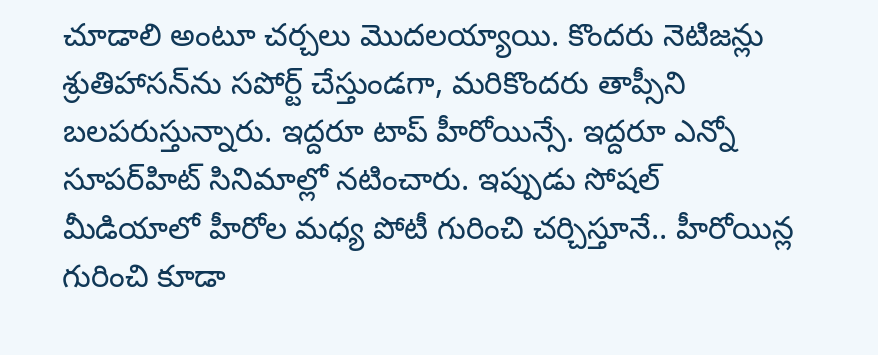చూడాలి అంటూ చర్చలు మొదలయ్యాయి. కొందరు నెటిజన్లు శ్రుతిహాసన్‌ను సపోర్ట్‌ చేస్తుండగా, మరికొందరు తాప్సీని బలపరుస్తున్నారు. ఇద్దరూ టాప్‌ హీరోయిన్సే. ఇద్దరూ ఎన్నో సూపర్‌హిట్‌ సినిమాల్లో నటించారు. ఇప్పుడు సోషల్‌ మీడియాలో హీరోల మధ్య పోటీ గురించి చర్చిస్తూనే.. హీరోయిన్ల గురించి కూడా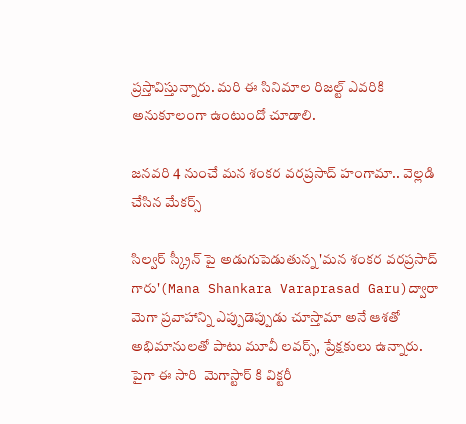ప్రస్తావిస్తున్నారు. మరి ఈ సినిమాల రిజల్ట్‌ ఎవరికి అనుకూలంగా ఉంటుందో చూడాలి.

జనవరి 4 నుంచే మన శంకర వరప్రసాద్ హంగామా.. వెల్లడి చేసిన మేకర్స్

సిల్వర్ స్క్రీన్ పై అడుగుపెడుతున్న 'మన శంకర వరప్రసాద్ గారు'(Mana Shankara Varaprasad Garu)ద్వారా మెగా ప్రవాహాన్ని ఎప్పుడెప్పుడు చూస్తామా అనే ఆశతో అభిమానులతో పాటు మూవీ లవర్స్, ప్రేక్షకులు ఉన్నారు. పైగా ఈ సారి  మెగాస్టార్ కి విక్టరీ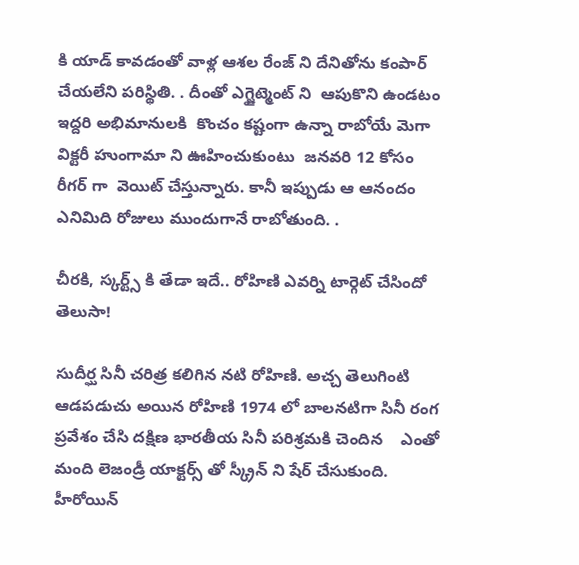కి యాడ్ కావడంతో వాళ్ల ఆశల రేంజ్ ని దేనితోను కంపార్ చేయలేని పరిస్థితి. . దీంతో ఎగ్జైట్మెంట్ ని  ఆపుకొని ఉండటం ఇద్దరి అభిమానులకి  కొంచం కష్టంగా ఉన్నా రాబోయే మెగా విక్టరీ హుంగామా ని ఊహించుకుంటు  జనవరి 12 కోసం రీగర్ గా  వెయిట్ చేస్తున్నారు. కానీ ఇప్పుడు ఆ ఆనందం ఎనిమిది రోజులు ముందుగానే రాబోతుంది. .

చీరకి, స్కర్ట్స్ కి తేడా ఇదే.. రోహిణి ఎవర్ని టార్గెట్ చేసిందో తెలుసా!

సుదీర్ఘ సినీ చరిత్ర కలిగిన నటి రోహిణి. అచ్చ తెలుగింటి ఆడపడుచు అయిన రోహిణి 1974 లో బాలనటిగా సినీ రంగ ప్రవేశం చేసి దక్షిణ భారతీయ సినీ పరిశ్రమకి చెందిన    ఎంతో మంది లెజండ్రీ యాక్టర్స్ తో స్క్రీన్ ని షేర్ చేసుకుంది. హీరోయిన్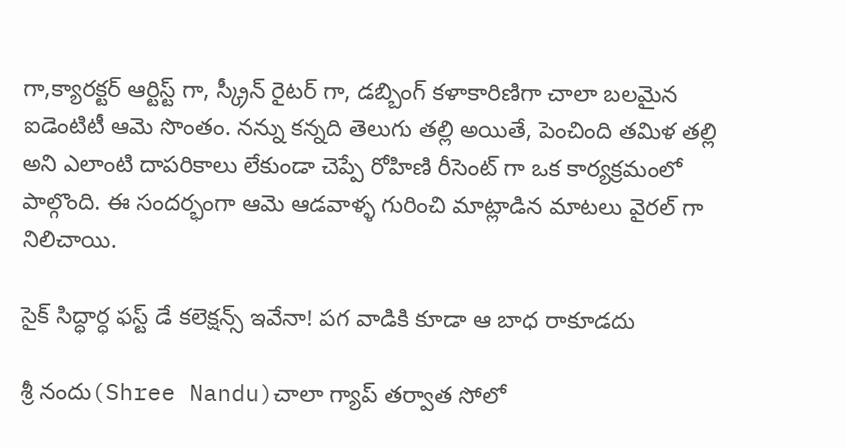గా,క్యారక్టర్ ఆర్టిస్ట్ గా, స్క్రీన్ రైటర్ గా, డబ్బింగ్ కళాకారిణిగా చాలా బలమైన ఐడెంటిటీ ఆమె సొంతం. నన్ను కన్నది తెలుగు తల్లి అయితే, పెంచింది తమిళ తల్లి అని ఎలాంటి దాపరికాలు లేకుండా చెప్పే రోహిణి రీసెంట్ గా ఒక కార్యక్రమంలో పాల్గొంది. ఈ సందర్భంగా ఆమె ఆడవాళ్ళ గురించి మాట్లాడిన మాటలు వైరల్ గా నిలిచాయి.

సైక్ సిద్ధార్ధ ఫస్ట్ డే కలెక్షన్స్ ఇవేనా! పగ వాడికి కూడా ఆ బాధ రాకూడదు

శ్రీ నందు(Shree Nandu)చాలా గ్యాప్ తర్వాత సోలో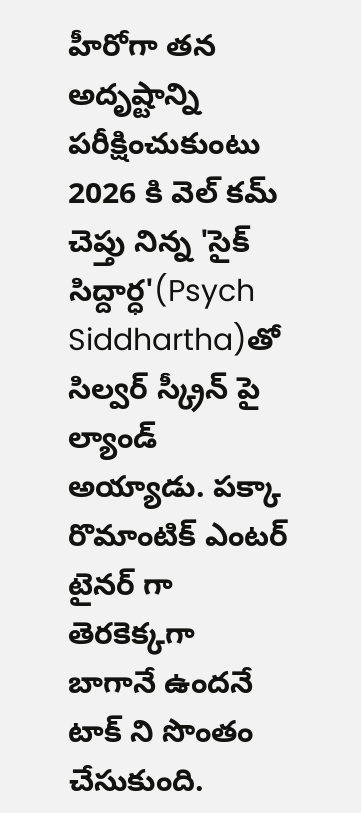హీరోగా తన అదృష్టాన్ని పరీక్షించుకుంటు 2026 కి వెల్ కమ్ చెప్తు నిన్న 'సైక్ సిద్దార్ధ'(Psych Siddhartha)తో సిల్వర్ స్క్రీన్ పై ల్యాండ్ అయ్యాడు. పక్కా రొమాంటిక్ ఎంటర్ టైనర్ గా తెరకెక్కగా బాగానే ఉందనే టాక్ ని సొంతం చేసుకుంది.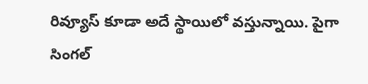రివ్యూస్ కూడా అదే స్థాయిలో వస్తున్నాయి. పైగా సింగల్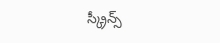స్క్రీన్స్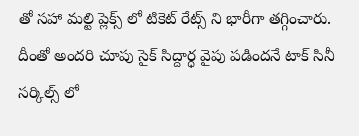తో సహా మల్టి ప్లెక్స్ లో టికెట్ రేట్స్ ని భారీగా తగ్గించారు. దీంతో అందరి చూపు సైక్ సిద్దార్ధ వైపు పడిందనే టాక్ సినీ సర్కిల్స్ లో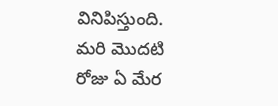వినిపిస్తుంది. మరి మొదటి రోజు ఏ మేర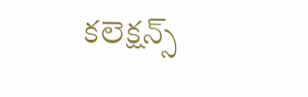కలెక్షన్స్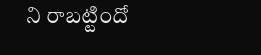ని రాబట్టిందో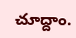చూద్దాం.